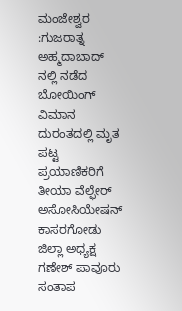ಮಂಜೇಶ್ವರ :ಗುಜರಾತ್ನ ಅಹ್ಮದಾಬಾದ್ ನಲ್ಲಿ ನಡೆದ ಬೋಯಿಂಗ್ ವಿಮಾನ ದುರಂತದಲ್ಲಿ ಮೃತ ಪಟ್ಟ ಪ್ರಯಾಣಿಕರಿಗೆ ತೀಯಾ ವೆಲ್ಫೇರ್ ಅಸೋಸಿಯೇಷನ್ ಕಾಸರಗೋಡು ಜಿಲ್ಲಾ ಅಧ್ಯಕ್ಷ ಗಣೇಶ್ ಪಾವೂರು ಸಂತಾಪ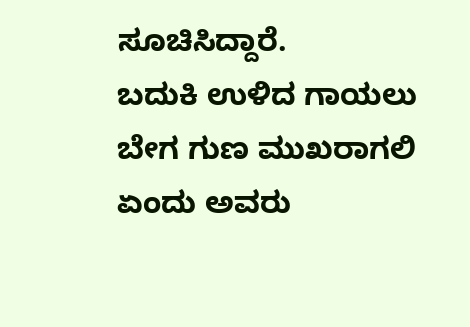ಸೂಚಿಸಿದ್ದಾರೆ.
ಬದುಕಿ ಉಳಿದ ಗಾಯಲು ಬೇಗ ಗುಣ ಮುಖರಾಗಲಿ ಏಂದು ಅವರು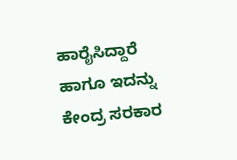ಹಾರೈಸಿದ್ದಾರೆ ಹಾಗೂ ಇದನ್ನು ಕೇಂದ್ರ ಸರಕಾರ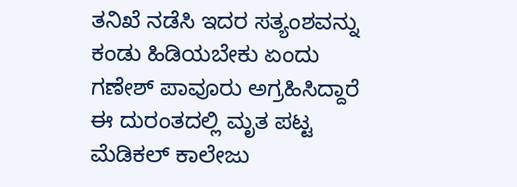ತನಿಖೆ ನಡೆಸಿ ಇದರ ಸತ್ಯಂಶವನ್ನು ಕಂಡು ಹಿಡಿಯಬೇಕು ಏಂದು ಗಣೇಶ್ ಪಾವೂರು ಅಗ್ರಹಿಸಿದ್ದಾರೆ ಈ ದುರಂತದಲ್ಲಿ ಮೃತ ಪಟ್ಟ ಮೆಡಿಕಲ್ ಕಾಲೇಜು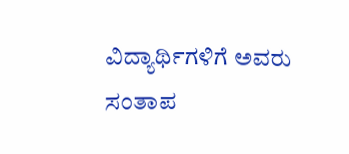ವಿದ್ಯಾರ್ಥಿಗಳಿಗೆ ಅವರು ಸಂತಾಪ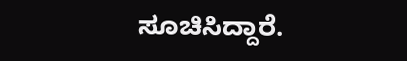ಸೂಚಿಸಿದ್ದಾರೆ.